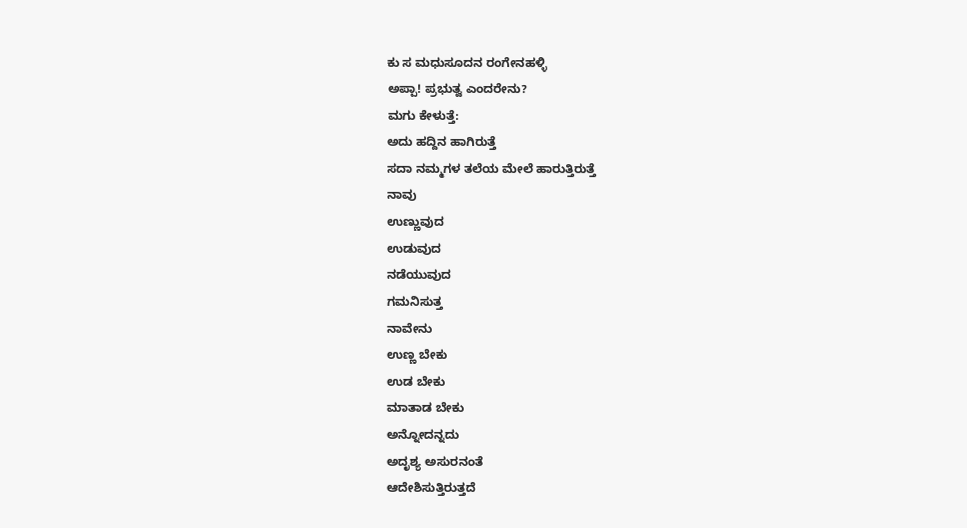ಕು ಸ ಮಧುಸೂದನ ರಂಗೇನಹಳ್ಳಿ
ಅಪ್ಪಾ! ಪ್ರಭುತ್ವ ಎಂದರೇನು?
ಮಗು ಕೇಳುತ್ತೆ:
ಅದು ಹದ್ದಿನ ಹಾಗಿರುತ್ತೆ
ಸದಾ ನಮ್ಮಗಳ ತಲೆಯ ಮೇಲೆ ಹಾರುತ್ತಿರುತ್ತೆ
ನಾವು
ಉಣ್ಣುವುದ
ಉಡುವುದ
ನಡೆಯುವುದ
ಗಮನಿಸುತ್ತ
ನಾವೇನು
ಉಣ್ಣ ಬೇಕು
ಉಡ ಬೇಕು
ಮಾತಾಡ ಬೇಕು
ಅನ್ನೋದನ್ನದು
ಅದೃಶ್ಯ ಅಸುರನಂತೆ
ಆದೇಶಿಸುತ್ತಿರುತ್ತದೆ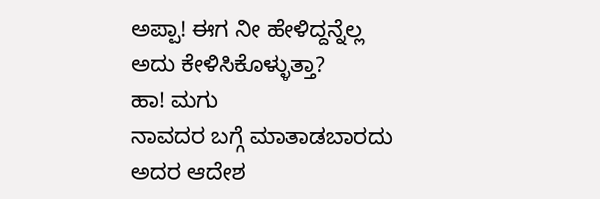ಅಪ್ಪಾ! ಈಗ ನೀ ಹೇಳಿದ್ದನ್ನೆಲ್ಲ
ಅದು ಕೇಳಿಸಿಕೊಳ್ಳುತ್ತಾ?
ಹಾ! ಮಗು
ನಾವದರ ಬಗ್ಗೆ ಮಾತಾಡಬಾರದು
ಅದರ ಆದೇಶ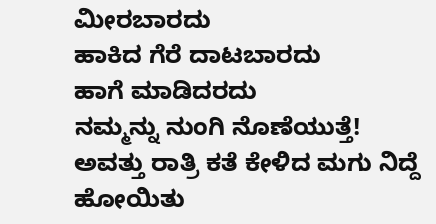ಮೀರಬಾರದು
ಹಾಕಿದ ಗೆರೆ ದಾಟಬಾರದು
ಹಾಗೆ ಮಾಡಿದರದು
ನಮ್ಮನ್ನು ನುಂಗಿ ನೊಣೆಯುತ್ತೆ!
ಅವತ್ತು ರಾತ್ರಿ ಕತೆ ಕೇಳಿದ ಮಗು ನಿದ್ದೆ ಹೋಯಿತು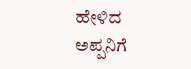ಹೇಳಿದ ಅಪ್ಪನಿಗೆ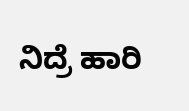ನಿದ್ರೆ ಹಾರಿ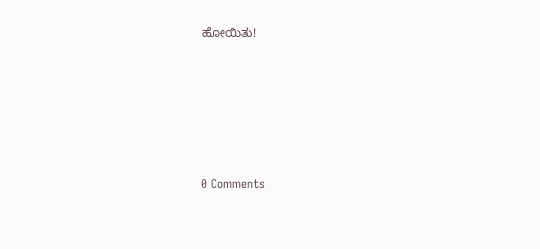ಹೋಯಿತು!






0 Comments